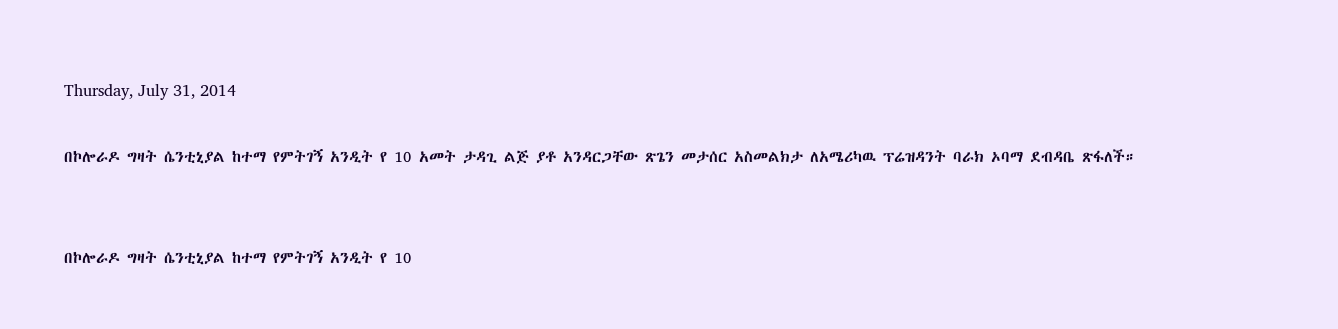Thursday, July 31, 2014

በኮሎራዶ ግዛት ሴንቲኒያል ከተማ የምትገኝ አንዲት የ 10 አመት ታዳጊ ልጅ ያቶ አንዳርጋቸው ጽጌን መታሰር አስመልክታ ለአሜሪካዉ ፕሬዝዳንት ባራክ ኦባማ ደብዳቤ ጽፋለች።


በኮሎራዶ ግዛት ሴንቲኒያል ከተማ የምትገኝ አንዲት የ 10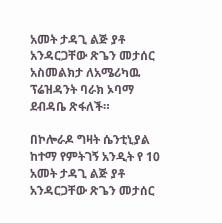አመት ታዳጊ ልጅ ያቶ አንዳርጋቸው ጽጌን መታሰር አስመልክታ ለአሜሪካዉ ፕሬዝዳንት ባራክ ኦባማ ደብዳቤ ጽፋለች።

በኮሎራዶ ግዛት ሴንቲኒያል ከተማ የምትገኝ አንዲት የ 10 አመት ታዳጊ ልጅ ያቶ አንዳርጋቸው ጽጌን መታሰር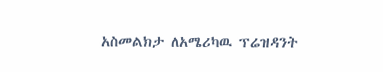አስመልክታ ለአሜሪካዉ ፕሬዝዳንት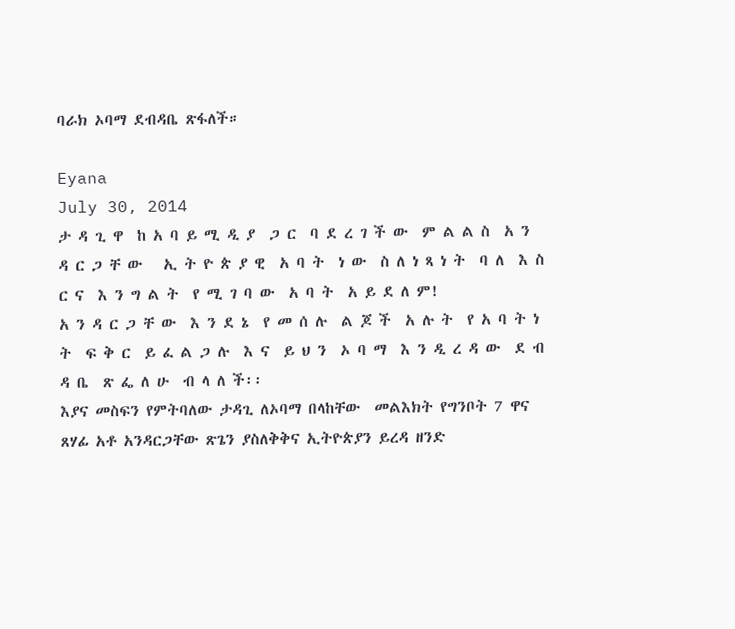ባራክ ኦባማ ደብዳቤ ጽፋለች።

Eyana
July 30, 2014
ታ ዳ ጊ ዋ  ከ አ ባ ይ ሚ ዲ ያ  ጋ ር  ባ ደ ረ ገ ች ው  ም ል ል ስ  አ ን ዳ ር ጋ ቸ ው   ኢ ት ዮ ጵ ያ ዊ  አ ባ ት  ነ ው  ስ ለ ነ ጻ ነ ት  ባ ለ  እ ስ ር ና  እ ን ግ ል ት  የ ሚ ገ ባ ው  አ ባ ት  አ ይ ደ ለ ም!
አ ን ዳ ር ጋ ቸ ው  እ ን ደ ኔ  የ መ ሰ ሉ  ል ጆ ች  አ ሉ ት  የ አ ባ ት ነ ት  ፍ ቅ ር  ይ ፈ ል ጋ ሉ  እ ና  ይ ህ ን  ኦ ባ ማ  እ ን ዲ ረ ዳ ው  ደ ብ ዳ ቤ  ጽ ፌ ለ ሁ  ብ ላ ለ ች፡፡
እያና መስፍን የምትባለው ታዳጊ ለኦባማ በላከቸው  መልእክት የግንቦት 7 ዋና ጸሃፊ አቶ አንዳርጋቸው ጽጌን ያስለቅቅና ኢትዮጵያን ይረዳ ዘንድ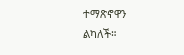ተማጽኖዋን ልካለች።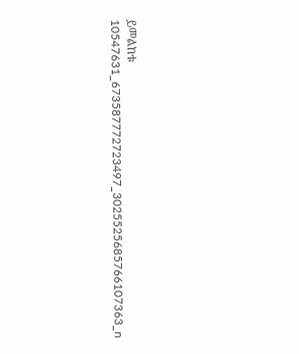ይመልከቱ
10547631_673587772723497_3025525685766107363_n